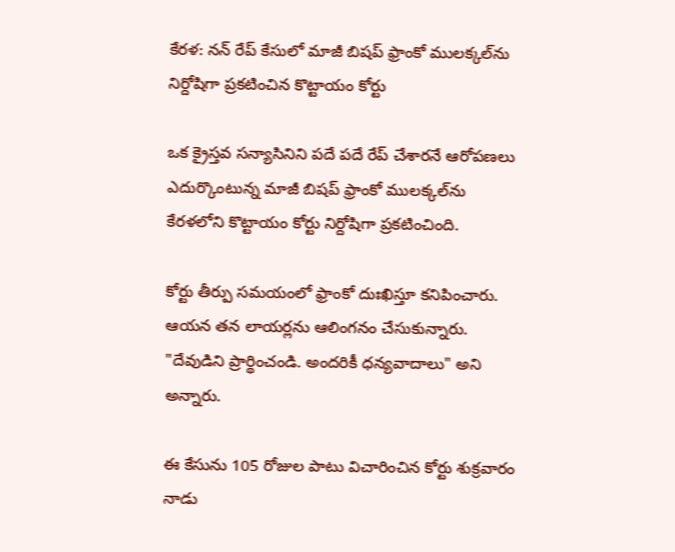కేరళ: నన్ రేప్ కేసులో మాజీ బిషప్ ఫ్రాంకో ములక్కల్‌ను నిర్దోషిగా ప్రకటించిన కొట్టాయం కోర్టు

ఒక క్రైస్తవ సన్యాసినిని పదే పదే రేప్ చేశారనే ఆరోపణలు ఎదుర్కొంటున్న మాజీ బిషప్ ఫ్రాంకో ములక్కల్‌ను కేరళలోని కొట్టాయం కోర్టు నిర్దోషిగా ప్రకటించింది.

కోర్టు తీర్పు సమయంలో ఫ్రాంకో దుఃఖిస్తూ కనిపించారు. ఆయన తన లాయర్లను ఆలింగనం చేసుకున్నారు. "దేవుడిని ప్రార్థించండి. అందరికీ ధన్యవాదాలు" అని అన్నారు.

ఈ కేసును 105 రోజుల పాటు విచారించిన కోర్టు శుక్రవారం నాడు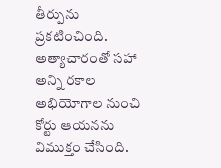తీర్పును ప్రకటించింది. అత్యాచారంతో సహా అన్ని రకాల అభియోగాల నుంచి కోర్టు ఆయనను విముక్తం చేసింది.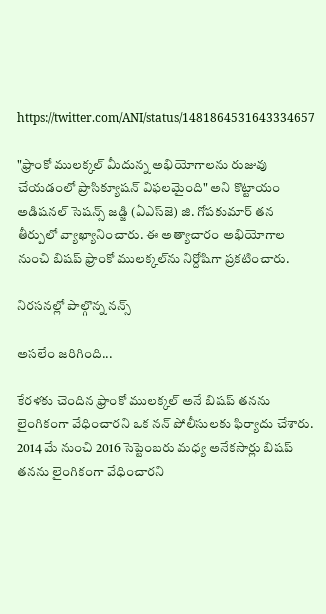https://twitter.com/ANI/status/1481864531643334657

"ఫ్రాంకో ములక్కల్ మీదున్న అభియోగాలను రుజువు చేయడంలో ప్రాసిక్యూషన్ విఫలమైంది" అని కొట్టాయం అడిషనల్ సెషన్స్ జడ్జి (ఏఎస్‌జె) జి. గోపకుమార్ తన తీర్పులో వ్యాఖ్యానించారు. ఈ అత్యాచారం అభియోగాల నుంచి బిషప్ ఫ్రాంకో ములక్కల్‌ను నిర్దోషిగా ప్రకటించారు.

నిరసనల్లో పాల్గొన్న నన్స్

అసలేం జరిగింది...

కేరళకు చెందిన ఫ్రాంకో ములక్కల్ అనే బిషప్ తనను లైంగికంగా వేధించారని ఒక నన్ పోలీసులకు ఫిర్యాదు చేశారు. 2014 మే నుంచి 2016 సెప్టెంబరు మధ్య అనేకసార్లు బిషప్ తనను లైంగికంగా వేధించారని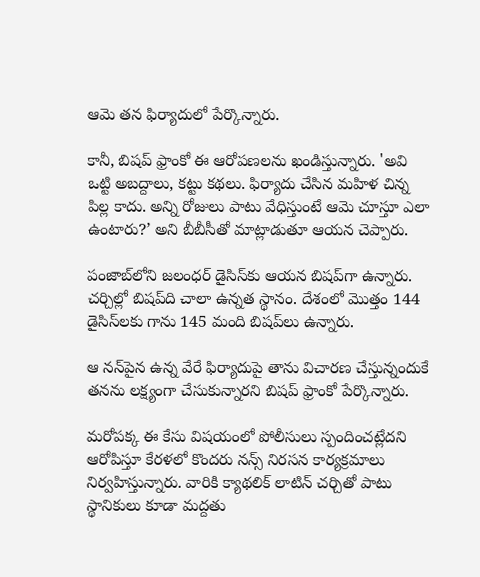ఆమె తన ఫిర్యాదులో పేర్కొన్నారు.

కానీ, బిషప్ ఫ్రాంకో ఈ ఆరోపణలను ఖండిస్తున్నారు. 'అవి ఒట్టి అబద్దాలు, కట్టు కథలు. ఫిర్యాదు చేసిన మహిళ చిన్న పిల్ల కాదు. అన్ని రోజులు పాటు వేధిస్తుంటే ఆమె చూస్తూ ఎలా ఉంటారు?’ అని బీబీసీతో మాట్లాడుతూ ఆయన చెప్పారు.

పంజాబ్‌లోని జలంధర్ డైసిస్‌కు ఆయన బిషప్‌గా ఉన్నారు. చర్చిల్లో బిషప్‌ది చాలా ఉన్నత స్థానం. దేశంలో మొత్తం 144 డైసిస్‌లకు గాను 145 మంది బిషప్‌లు ఉన్నారు.

ఆ నన్‌పైన ఉన్న వేరే ఫిర్యాదుపై తాను విచారణ చేస్తున్నందుకే తనను లక్ష్యంగా చేసుకున్నారని బిషప్ ఫ్రాంకో పేర్కొన్నారు.

మరోపక్క ఈ కేసు విషయంలో పోలీసులు స్పందించట్లేదని ఆరోపిస్తూ కేరళలో కొందరు నన్స్ నిరసన కార్యక్రమాలు నిర్వహిస్తున్నారు. వారికి క్యాథలిక్ లాటిన్ చర్చితో పాటు స్థానికులు కూడా మద్దతు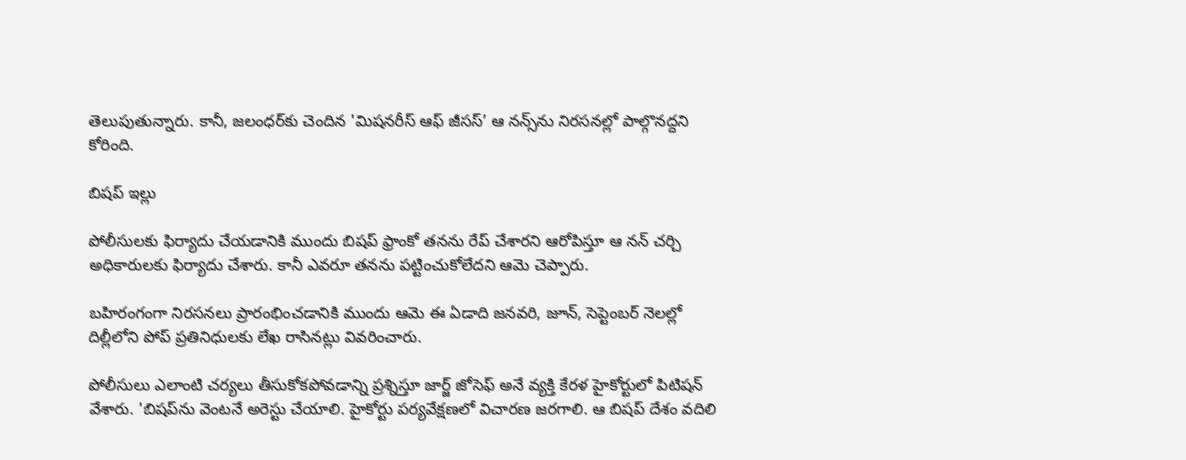తెలుపుతున్నారు. కానీ, జలంధర్‌కు చెందిన 'మిషనరీస్ ఆఫ్ జీసస్’ ఆ నన్స్‌ను నిరసనల్లో పాల్గొనద్దని కోరింది.

బిషప్ ఇల్లు

పోలీసులకు ఫిర్యాదు చేయడానికి ముందు బిషప్ ఫ్రాంకో తనను రేప్ చేశారని ఆరోపిస్తూ ఆ నన్ చర్చి అధికారులకు ఫిర్యాదు చేశారు. కానీ ఎవరూ తనను పట్టించుకోలేదని ఆమె చెప్పారు.

బహిరంగంగా నిరసనలు ప్రారంభించడానికి ముందు ఆమె ఈ ఏడాది జనవరి, జూన్, సెప్టెంబర్ నెలల్లో దిల్లీలోని పోప్ ప్రతినిధులకు లేఖ రాసినట్లు వివరించారు.

పోలీసులు ఎలాంటి చర్యలు తీసుకోకపోవడాన్ని ప్రశ్నిస్తూ జార్జ్ జోసెఫ్ అనే వ్యక్తి కేరళ హైకోర్టులో పిటిషన్ వేశారు. 'బిషప్‌ను వెంటనే అరెస్టు చేయాలి. హైకోర్టు పర్యవేక్షణలో విచారణ జరగాలి. ఆ బిషప్ దేశం వదిలి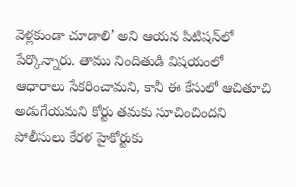వెళ్లకుండా చూడాలి’ అని ఆయన పిటిషన్‌లో పేర్కొన్నారు. తాము నిందితుడి విషయంలో ఆధారాలు సేకరించామని, కానీ ఈ కేసులో ఆచితూచి అడుగేయమని కోర్టు తమకు సూచించిందని పోలీసులు కేరళ హైకోర్టుకు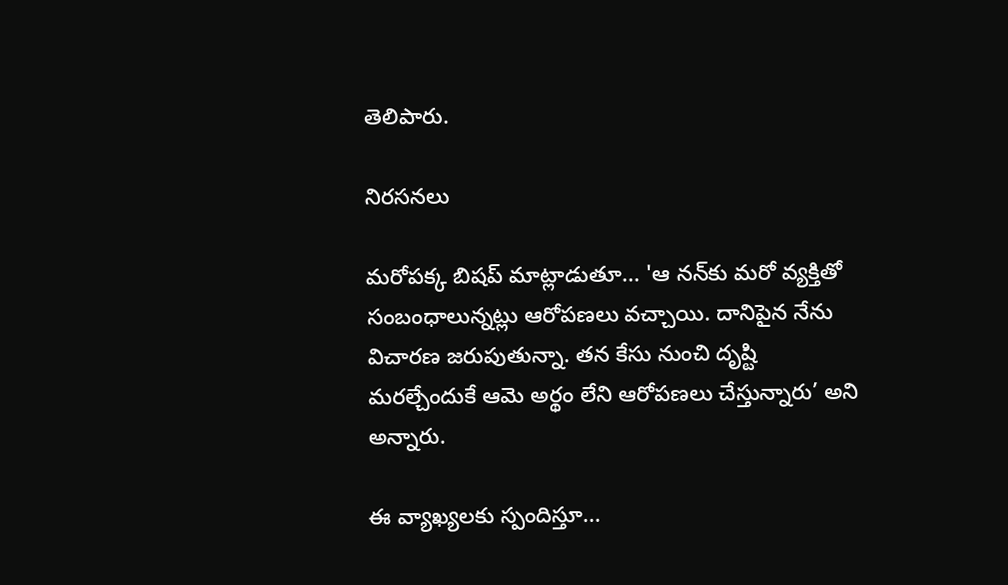తెలిపారు.

నిరసనలు

మరోపక్క బిషప్ మాట్లాడుతూ... 'ఆ నన్‌‌కు మరో వ్యక్తితో సంబంధాలున్నట్లు ఆరోపణలు వచ్చాయి. దానిపైన నేను విచారణ జరుపుతున్నా. తన కేసు నుంచి దృష్టి మరల్చేందుకే ఆమె అర్థం లేని ఆరోపణలు చేస్తున్నారు’ అని అన్నారు.

ఈ వ్యాఖ్యలకు స్పందిస్తూ...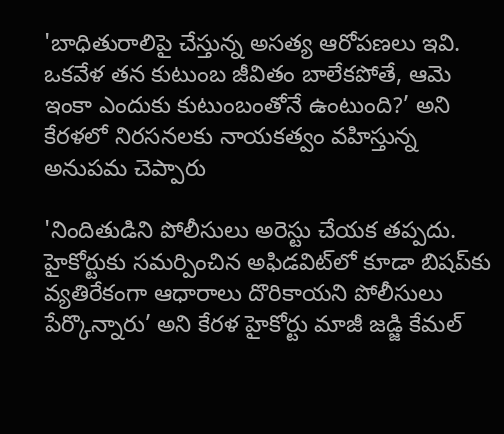'బాధితురాలిపై చేస్తున్న అసత్య ఆరోపణలు ఇవి. ఒకవేళ తన కుటుంబ జీవితం బాలేకపోతే, ఆమె ఇంకా ఎందుకు కుటుంబంతోనే ఉంటుంది?’ అని కేరళలో నిరసనలకు నాయకత్వం వహిస్తున్న అనుపమ చెప్పారు

'నిందితుడిని పోలీసులు అరెస్టు చేయక తప్పదు. హైకోర్టుకు సమర్పించిన అఫిడవిట్‌లో కూడా బిషప్‌కు వ్యతిరేకంగా ఆధారాలు దొరికాయని పోలీసులు పేర్కొన్నారు’ అని కేరళ హైకోర్టు మాజీ జడ్జి కేమల్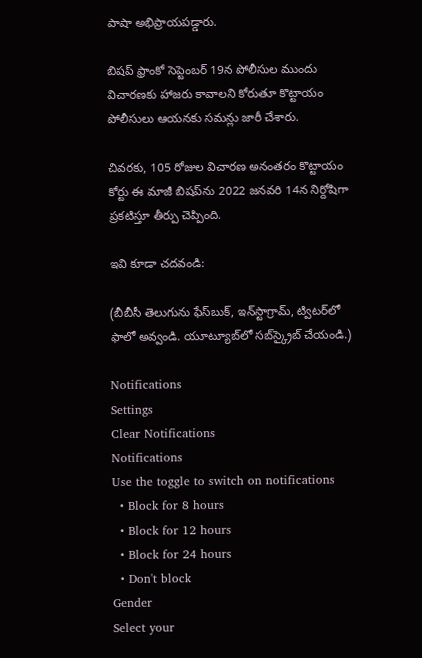పాషా అభిప్రాయపడ్డారు.

బిషప్‌ ఫ్రాంకో సెప్టెంబర్ 19న పోలీసుల ముందు విచారణకు హాజరు కావాలని కోరుతూ కొట్టాయం పోలీసులు ఆయనకు సమన్లు జారీ చేశారు.

చివరకు, 105 రోజుల విచారణ అనంతరం కొట్టాయం కోర్టు ఈ మాజీ బిషప్‌ను 2022 జనవరి 14న నిర్దోషిగా ప్రకటిస్తూ తీర్పు చెప్పింది.

ఇవి కూడా చదవండి:

(బీబీసీ తెలుగును ఫేస్‌బుక్, ఇన్‌స్టాగ్రామ్‌, ట్విటర్‌లో ఫాలో అవ్వండి. యూట్యూబ్‌లో సబ్‌స్క్రైబ్ చేయండి.)

Notifications
Settings
Clear Notifications
Notifications
Use the toggle to switch on notifications
  • Block for 8 hours
  • Block for 12 hours
  • Block for 24 hours
  • Don't block
Gender
Select your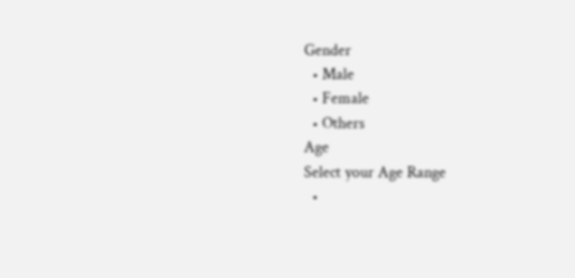Gender
  • Male
  • Female
  • Others
Age
Select your Age Range
  •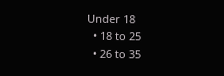Under 18
  • 18 to 25
  • 26 to 35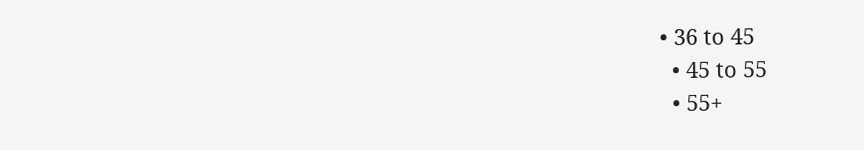• 36 to 45
  • 45 to 55
  • 55+